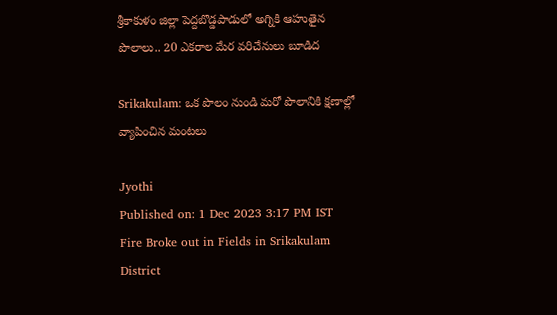శ్రీకాకుళం జిల్లా పెద్దబొడ్డపాడులో అగ్నికి ఆహుతైన పొలాలు.. 20 ఎకరాల మేర వరిచేనులు బూడిద

Srikakulam: ఒక పొలం నుండి మరో పొలానికి క్షణాల్లో వ్యాపించిన మంటలు

Jyothi
Published on: 1 Dec 2023 3:17 PM IST
Fire Broke out in Fields in Srikakulam District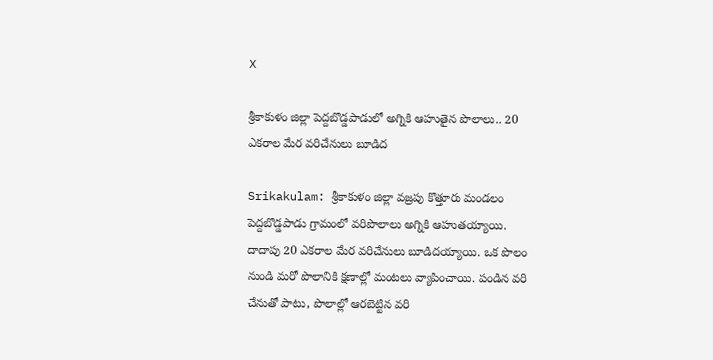X

శ్రీకాకుళం జిల్లా పెద్దబొడ్డపాడులో అగ్నికి ఆహుతైన పొలాలు.. 20 ఎకరాల మేర వరిచేనులు బూడిద

Srikakulam: శ్రీకాకుళం జిల్లా వజ్రపు కొత్తూరు మండలం పెద్దబొడ్డపాడు గ్రామంలో వరిపొలాలు అగ్నికి ఆహుతయ్యాయి. దాదాపు 20 ఎకరాల మేర వరిచేనులు బూడిదయ్యాయి. ఒక పొలం నుండి మరో పొలానికి క్షణాల్లో మంటలు వ్యాపించాయి. పండిన వరి చేనుతో పాటు, పొలాల్లో ఆరబెట్టిన వరి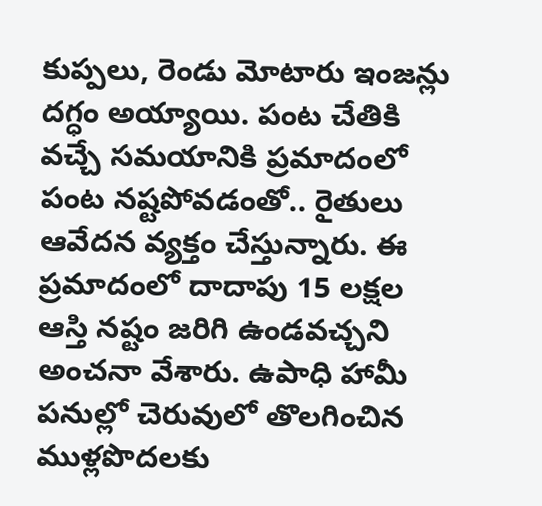కుప్పలు, రెండు మోటారు ఇంజన్లు దగ్ధం అయ్యాయి. పంట చేతికి వచ్చే సమయానికి ప్రమాదంలో పంట నష్టపోవడంతో.. రైతులు ఆవేదన వ్యక్తం చేస్తున్నారు. ఈ ప్రమాదంలో దాదాపు 15 లక్షల ఆస్తి నష్టం జరిగి ఉండవచ్చని అంచనా వేశారు. ఉపాధి హామీ పనుల్లో చెరువులో తొలగించిన ముళ్లపొదలకు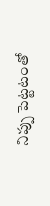నిప్పు పెట్టటంతో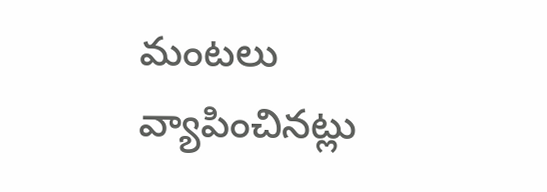మంటలు వ్యాపించినట్లు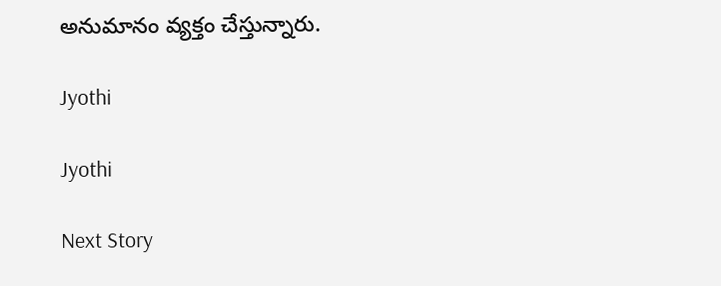అనుమానం వ్యక్తం చేస్తున్నారు.

Jyothi

Jyothi

Next Story